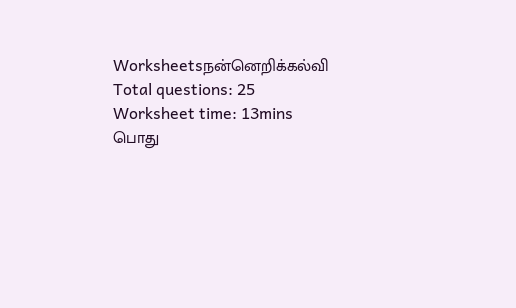Worksheetsநன்னெறிக்கல்வி
Total questions: 25
Worksheet time: 13mins
பொது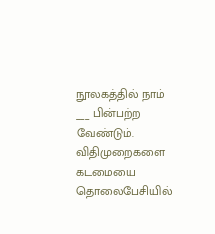நூலகத்தில் நாம் ___ பின்பற்ற வேண்டும்.
விதிமுறைகளை
கடமையை
தொலைபேசியில்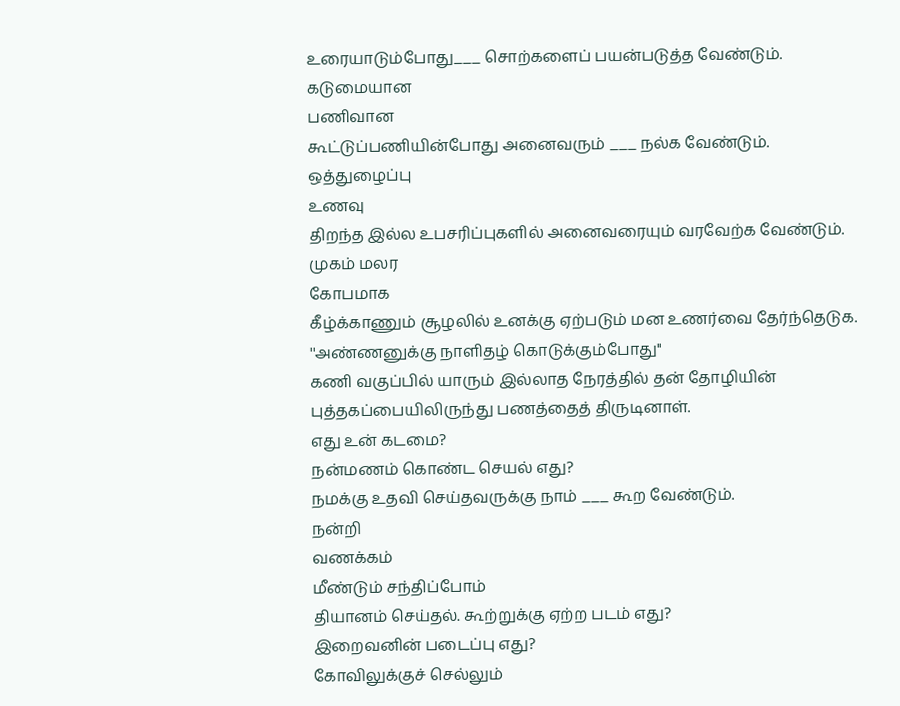உரையாடும்போது___ சொற்களைப் பயன்படுத்த வேண்டும்.
கடுமையான
பணிவான
கூட்டுப்பணியின்போது அனைவரும் ___ நல்க வேண்டும்.
ஒத்துழைப்பு
உணவு
திறந்த இல்ல உபசரிப்புகளில் அனைவரையும் வரவேற்க வேண்டும்.
முகம் மலர
கோபமாக
கீழ்க்காணும் சூழலில் உனக்கு ஏற்படும் மன உணர்வை தேர்ந்தெடுக.
''அண்ணனுக்கு நாளிதழ் கொடுக்கும்போது''
கணி வகுப்பில் யாரும் இல்லாத நேரத்தில் தன் தோழியின் புத்தகப்பையிலிருந்து பணத்தைத் திருடினாள்.
எது உன் கடமை?
நன்மணம் கொண்ட செயல் எது?
நமக்கு உதவி செய்தவருக்கு நாம் ___ கூற வேண்டும்.
நன்றி
வணக்கம்
மீண்டும் சந்திப்போம்
தியானம் செய்தல். கூற்றுக்கு ஏற்ற படம் எது?
இறைவனின் படைப்பு எது?
கோவிலுக்குச் செல்லும்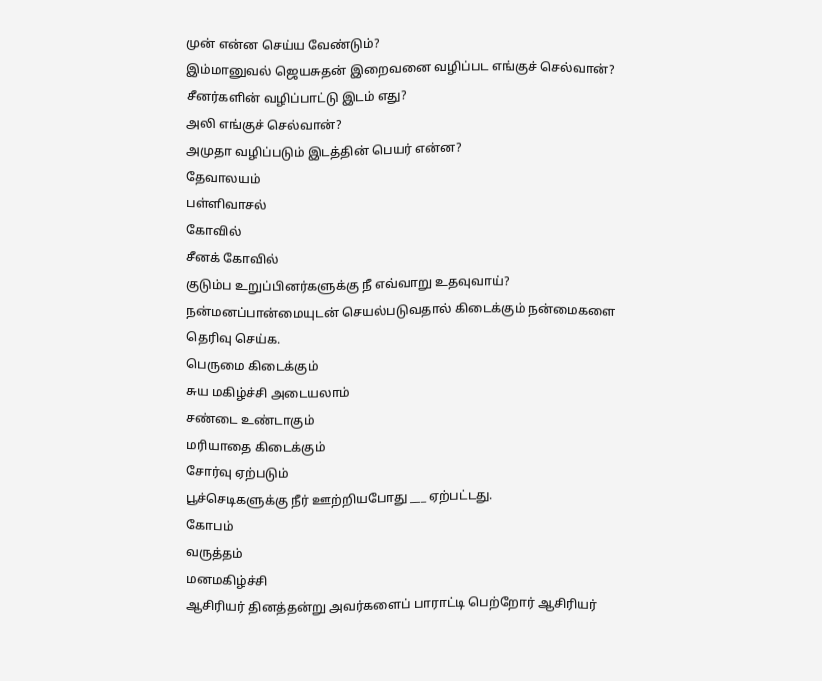முன் என்ன செய்ய வேண்டும்?
இம்மானுவல் ஜெயசுதன் இறைவனை வழிப்பட எங்குச் செல்வான்?
சீனர்களின் வழிப்பாட்டு இடம் எது?
அலி எங்குச் செல்வான்?
அமுதா வழிப்படும் இடத்தின் பெயர் என்ன?
தேவாலயம்
பள்ளிவாசல்
கோவில்
சீனக் கோவில்
குடும்ப உறுப்பினர்களுக்கு நீ எவ்வாறு உதவுவாய்?
நன்மனப்பான்மையுடன் செயல்படுவதால் கிடைக்கும் நன்மைகளை தெரிவு செய்க.
பெருமை கிடைக்கும்
சுய மகிழ்ச்சி அடையலாம்
சண்டை உண்டாகும்
மரியாதை கிடைக்கும்
சோர்வு ஏற்படும்
பூச்செடிகளுக்கு நீர் ஊற்றியபோது ___ ஏற்பட்டது.
கோபம்
வருத்தம்
மனமகிழ்ச்சி
ஆசிரியர் தினத்தன்று அவர்களைப் பாராட்டி பெற்றோர் ஆசிரியர்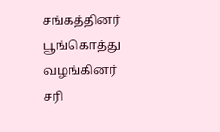சங்கத்தினர் பூங்கொத்து வழங்கினர்
சரி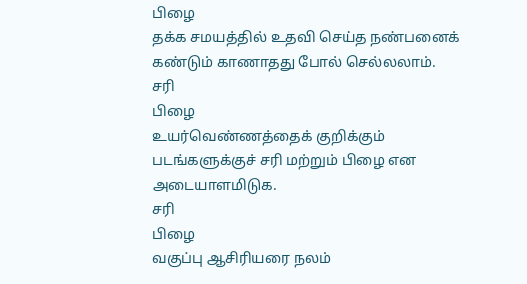பிழை
தக்க சமயத்தில் உதவி செய்த நண்பனைக் கண்டும் காணாதது போல் செல்லலாம்.
சரி
பிழை
உயர்வெண்ணத்தைக் குறிக்கும் படங்களுக்குச் சரி மற்றும் பிழை என அடையாளமிடுக.
சரி
பிழை
வகுப்பு ஆசிரியரை நலம்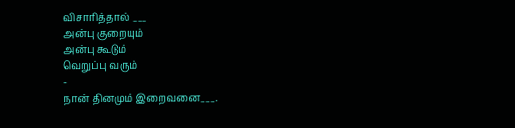விசாரித்தால் ___
அன்பு குறையும்
அன்பு கூடும்
வெறுப்பு வரும்
-
நான் தினமும் இறைவனை___.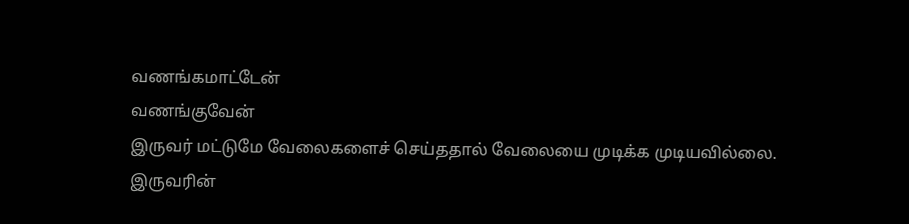வணங்கமாட்டேன்
வணங்குவேன்
இருவர் மட்டுமே வேலைகளைச் செய்ததால் வேலையை முடிக்க முடியவில்லை.
இருவரின்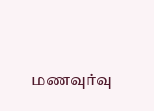மணவுர்வு